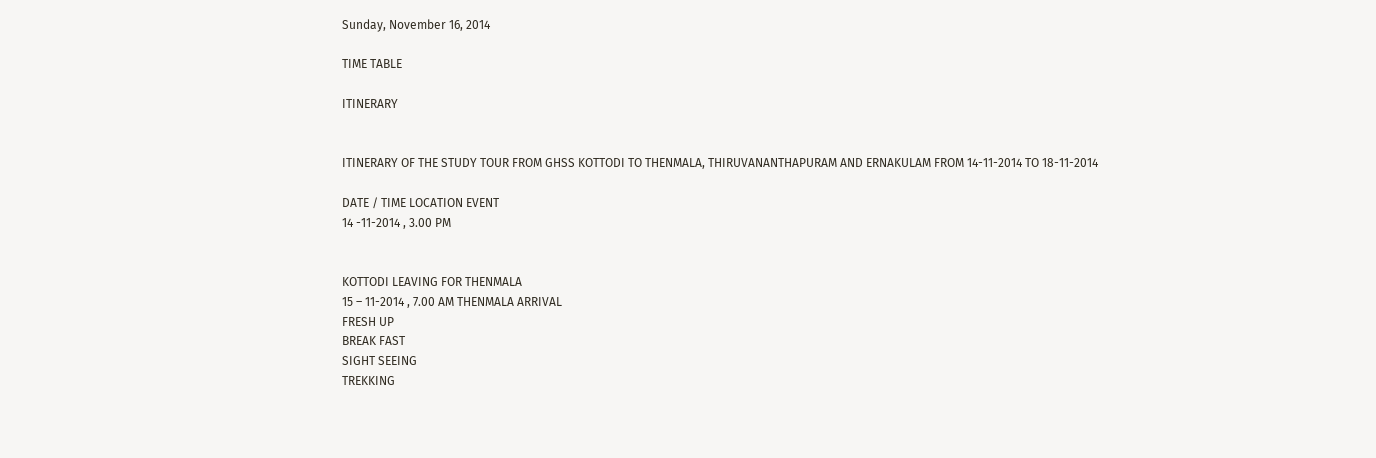Sunday, November 16, 2014

TIME TABLE

ITINERARY


ITINERARY OF THE STUDY TOUR FROM GHSS KOTTODI TO THENMALA, THIRUVANANTHAPURAM AND ERNAKULAM FROM 14-11-2014 TO 18-11-2014

DATE / TIME LOCATION EVENT
14 -11-2014 , 3.00 PM


KOTTODI LEAVING FOR THENMALA
15 – 11-2014 , 7.00 AM THENMALA ARRIVAL
FRESH UP
BREAK FAST
SIGHT SEEING
TREKKING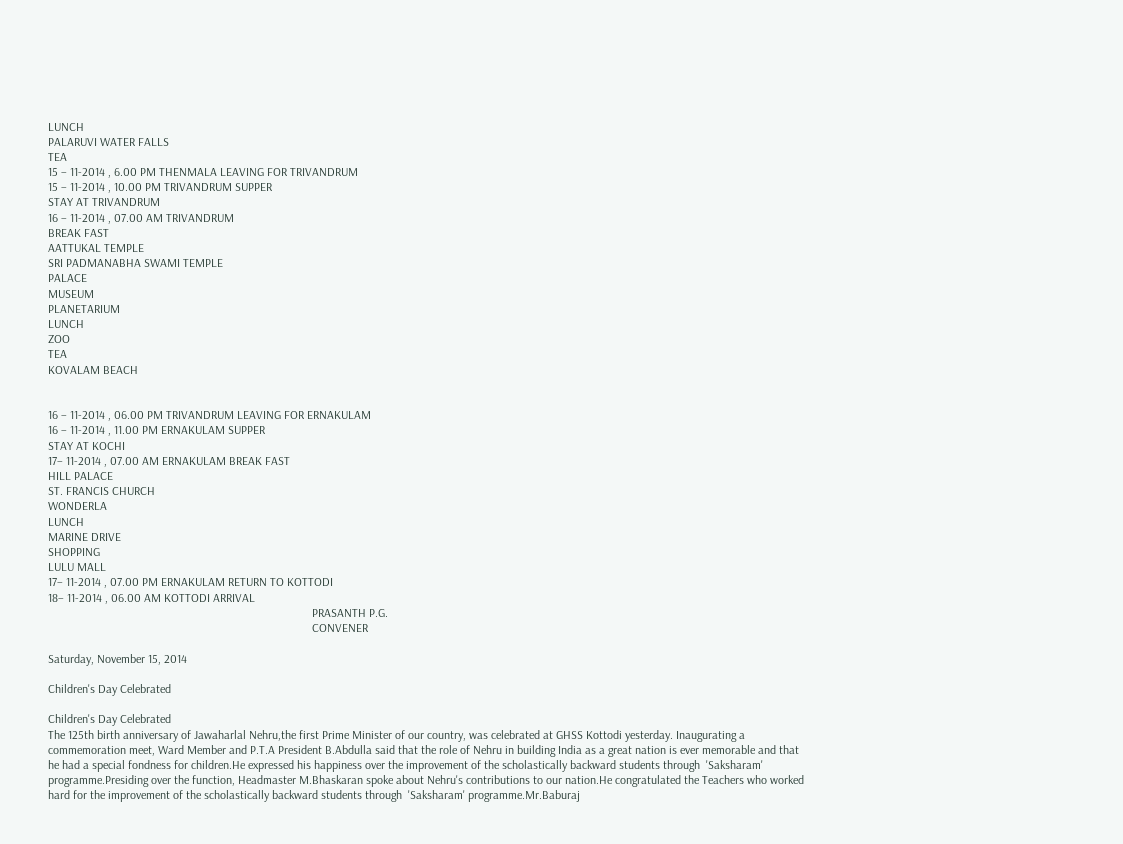LUNCH
PALARUVI WATER FALLS
TEA
15 – 11-2014 , 6.00 PM THENMALA LEAVING FOR TRIVANDRUM
15 – 11-2014 , 10.00 PM TRIVANDRUM SUPPER
STAY AT TRIVANDRUM
16 – 11-2014 , 07.00 AM TRIVANDRUM
BREAK FAST
AATTUKAL TEMPLE
SRI PADMANABHA SWAMI TEMPLE
PALACE
MUSEUM
PLANETARIUM
LUNCH
ZOO
TEA
KOVALAM BEACH


16 – 11-2014 , 06.00 PM TRIVANDRUM LEAVING FOR ERNAKULAM
16 – 11-2014 , 11.00 PM ERNAKULAM SUPPER
STAY AT KOCHI
17– 11-2014 , 07.00 AM ERNAKULAM BREAK FAST
HILL PALACE
ST. FRANCIS CHURCH
WONDERLA
LUNCH
MARINE DRIVE
SHOPPING
LULU MALL
17– 11-2014 , 07.00 PM ERNAKULAM RETURN TO KOTTODI
18– 11-2014 , 06.00 AM KOTTODI ARRIVAL
                                                                                        PRASANTH P.G.
                                                                                        CONVENER

Saturday, November 15, 2014

Children's Day Celebrated

Children's Day Celebrated
The 125th birth anniversary of Jawaharlal Nehru,the first Prime Minister of our country, was celebrated at GHSS Kottodi yesterday. Inaugurating a commemoration meet, Ward Member and P.T.A President B.Abdulla said that the role of Nehru in building India as a great nation is ever memorable and that he had a special fondness for children.He expressed his happiness over the improvement of the scholastically backward students through  'Saksharam' programme.Presiding over the function, Headmaster M.Bhaskaran spoke about Nehru's contributions to our nation.He congratulated the Teachers who worked hard for the improvement of the scholastically backward students through  'Saksharam' programme.Mr.Baburaj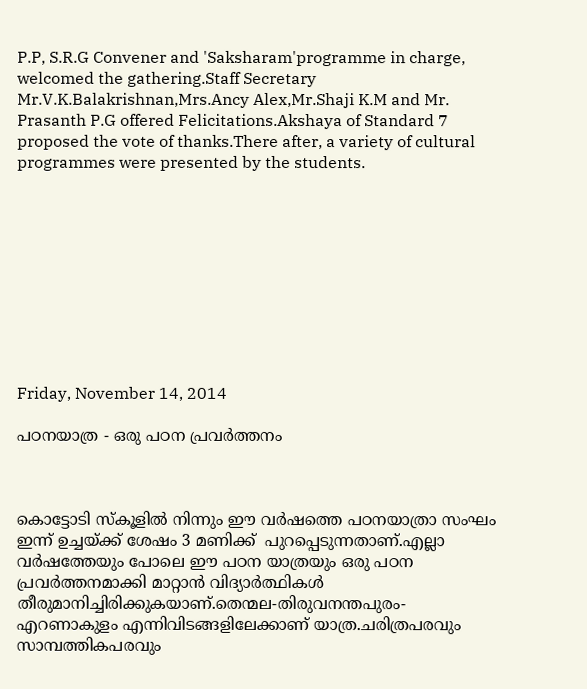P.P, S.R.G Convener and 'Saksharam'programme in charge, welcomed the gathering.Staff Secretary Mr.V.K.Balakrishnan,Mrs.Ancy Alex,Mr.Shaji K.M and Mr. Prasanth P.G offered Felicitations.Akshaya of Standard 7 proposed the vote of thanks.There after, a variety of cultural programmes were presented by the students.










Friday, November 14, 2014

പഠനയാത്ര - ഒരു പഠന പ്രവര്‍ത്തനം



കൊട്ടോടി സ്കൂളില്‍ നിന്നും ഈ വര്‍ഷത്തെ പഠനയാത്രാ സംഘം ഇന്ന് ഉച്ചയ്ക്ക് ശേഷം 3 മണിക്ക്  പുറപ്പെടുന്നതാണ്.എല്ലാ വര്‍ഷത്തേയും പോലെ ഈ പഠന യാത്രയും ഒരു പഠന പ്രവര്‍ത്തനമാക്കി മാറ്റാന്‍ വിദ്യാര്‍ത്ഥികള്‍ തീരുമാനിച്ചിരിക്കുകയാണ്.തെന്മല-തിരുവനന്തപുരം-എറണാകുളം എന്നിവിടങ്ങളിലേക്കാണ് യാത്ര.ചരിത്രപരവും സാമ്പത്തികപരവും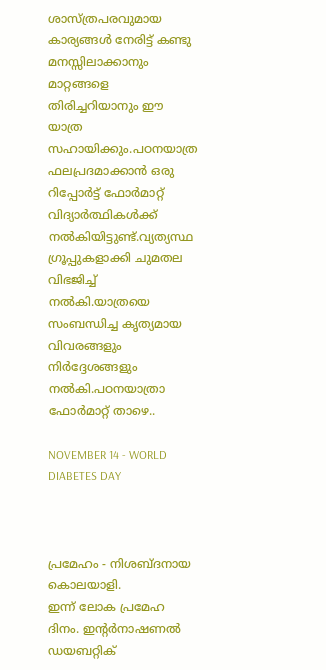ശാസ്ത്രപരവുമായ കാര്യങ്ങള്‍ നേരിട്ട് കണ്ടു മനസ്സിലാക്കാനും മാറ്റങ്ങളെ തിരിച്ചറിയാനും ഈ യാത്ര സഹായിക്കും.പഠനയാത്ര ഫലപ്രദമാക്കാന്‍ ഒരു റിപ്പോര്‍ട്ട് ഫോര്‍മാറ്റ് വിദ്യാര്‍ത്ഥികള്‍ക്ക് നല്‍കിയിട്ടുണ്ട്.വ്യത്യസ്ഥ ഗ്രൂപ്പുകളാക്കി ചുമതല വിഭജിച്ച് നല്‍കി.യാത്രയെ സംബന്ധിച്ച കൃത്യമായ വിവരങ്ങളും നിര്‍ദ്ദേശങ്ങളും നല്‍കി.പഠനയാത്രാ ഫോര്‍മാറ്റ് താഴെ..

NOVEMBER 14 - WORLD DIABETES DAY



പ്രമേഹം - നിശബ്ദനായ കൊലയാളി.
ഇന്ന് ലോക പ്രമേഹ ദിനം. ഇന്റര്‍നാഷണല്‍ ഡയബറ്റിക്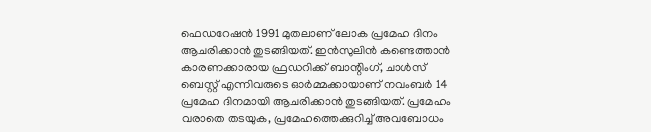ഫെഡറേഷന്‍ 1991 മുതലാണ് ലോക പ്രമേഹ ദിനം ആചരിക്കാന്‍ തുടങ്ങിയത്. ഇന്‍സുലിന്‍ കണ്ടെത്താന്‍ കാരണക്കാരായ ഫ്രഡറിക്ക് ബാന്റിംഗ്, ചാള്‍സ് ബെസ്റ്റ് എന്നിവരുടെ ഓര്‍മ്മക്കായാണ് നവംബര്‍ 14 പ്രമേഹ ദിനമായി ആചരിക്കാന്‍ തുടങ്ങിയത്. പ്രമേഹം വരാതെ തടയുക, പ്രമേഹത്തെക്കുറിച്ച് അവബോധം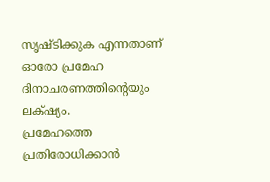സൃഷ്ടിക്കുക എന്നതാണ് ഓരോ പ്രമേഹ ദിനാചരണത്തിന്റെയും ലക്‌ഷ്യം.
പ്രമേഹത്തെ പ്രതിരോധിക്കാന്‍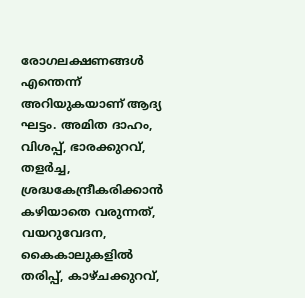രോഗലക്ഷണങ്ങള്‍ എന്തെന്ന് അറിയുകയാണ് ആദ്യ ഘട്ടം. അമിത ദാഹം, വിശപ്പ്, ഭാരക്കുറവ്, തളര്‍ച്ച, ശ്രദ്ധകേന്ദ്രീകരിക്കാന്‍ കഴിയാതെ വരുന്നത്, വയറുവേദന, കൈകാലുകളില്‍ തരിപ്പ്, കാഴ്ചക്കുറവ്,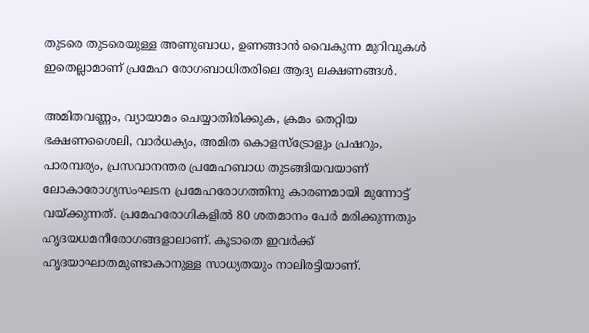തുടരെ തുടരെയുള്ള അണുബാധ, ഉണങ്ങാന്‍ വൈകുന്ന മുറിവുകള്‍ ഇതെല്ലാമാണ് പ്രമേഹ രോഗബാധിതരിലെ ആദ്യ ലക്ഷണങ്ങള്‍.

അമിതവണ്ണം, വ്യായാമം ചെയ്യാതിരിക്കുക, ക്രമം തെറ്റിയ ഭക്ഷണശൈലി, വാര്‍ധക്യം, അമിത കൊളസ്‌ട്രോളും പ്രഷറും, പാരമ്പര്യം, പ്രസവാനന്തര പ്രമേഹബാധ തുടങ്ങിയവയാണ് ലോകാരോഗ്യസംഘടന പ്രമേഹരോഗത്തിനു കാരണമായി മുന്നോട്ട് വയ്ക്കുന്നത്. പ്രമേഹരോഗികളില്‍ 80 ശതമാനം പേര്‍ മരിക്കുന്നതും ഹൃദയധമനീരോഗങ്ങളാലാണ്. കൂടാതെ ഇവര്‍ക്ക് ഹൃദയാഘാതമുണ്ടാകാനുള്ള സാധ്യതയും നാലിരട്ടിയാണ്.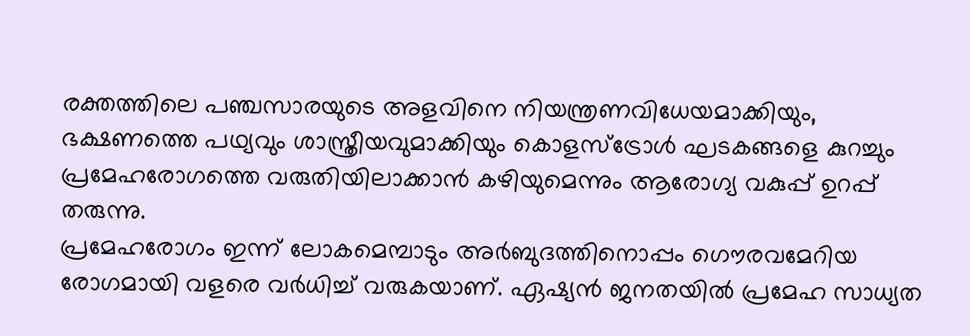രക്തത്തിലെ പഞ്ചസാരയുടെ അളവിനെ നിയന്ത്രണവിധേയമാക്കിയും, ഭക്ഷണത്തെ പഥ്യവും ശാസ്ത്രീയവുമാക്കിയും കൊളസ്‌ട്രോള്‍ ഘടകങ്ങളെ കുറച്ചും പ്രമേഹരോഗത്തെ വരുതിയിലാക്കാന്‍ കഴിയുമെന്നും ആരോഗ്യ വകുപ്പ് ഉറപ്പ് തരുന്നു.
പ്രമേഹരോഗം ഇന്ന് ലോകമെമ്പാടും അര്‍ബുദത്തിനൊപ്പം ഗൌരവമേറിയ രോഗമായി വളരെ വര്‍ധിച്ച് വരുകയാണ്. ഏഷ്യന്‍ ജനതയില്‍ പ്രമേഹ സാധ്യത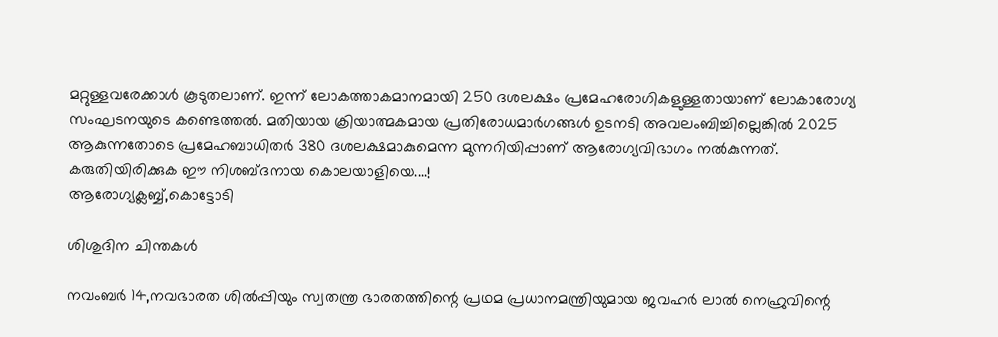മറ്റുള്ളവരേക്കാള്‍ കൂടുതലാണ്. ഇന്ന് ലോകത്താകമാനമായി 250 ദശലക്ഷം പ്രമേഹരോഗികളുള്ളതായാണ് ലോകാരോഗ്യ സംഘടനയുടെ കണ്ടെത്തല്‍. മതിയായ ക്രിയാത്മകമായ പ്രതിരോധമാര്‍ഗങ്ങള്‍ ഉടനടി അവലംബിച്ചില്ലെങ്കില്‍ 2025 ആകുന്നതോടെ പ്രമേഹബാധിതര്‍ 380 ദശലക്ഷമാകുമെന്ന മുന്നറിയിപ്പാണ് ആരോഗ്യവിഭാഗം നല്‍കുന്നത്.
കരുതിയിരിക്കുക ഈ നിശബ്ദനായ കൊലയാളിയെ....!
ആരോഗ്യക്ലബ്ബ്,കൊട്ടോടി

ശിശുദിന ചിന്തകള്‍

നവംബര്‍ 14,നവഭാരത ശില്‍പ്പിയും സ്വതന്ത്ര ഭാരതത്തിന്റെ പ്രഥമ പ്രധാനമന്ത്രിയുമായ ജവഹര്‍ ലാല്‍ നെഹ്രുവിന്റെ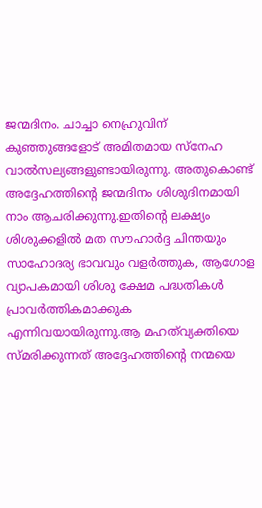ജന്മദിനം. ചാച്ചാ നെഹ്രുവിന് കുഞ്ഞുങ്ങളോട് അമിതമായ സ്നേഹ വാല്‍സല്യങ്ങളുണ്ടായിരുന്നു. അതുകൊണ്ട് അദ്ദേഹത്തിന്റെ ജന്മദിനം ശിശുദിനമായി നാം ആചരിക്കുന്നു.ഇതിന്റെ ലക്ഷ്യം ശിശുക്കളില്‍ മത സൗഹാര്‍ദ്ദ ചിന്തയും സാഹോദര്യ ഭാവവും വളര്‍ത്തുക, ആഗോള വ്യാപകമായി ശിശു ക്ഷേമ പദ്ധതികള്‍ പ്രാവര്‍ത്തികമാക്കുക എന്നിവയായിരുന്നു.ആ മഹത്‌വ്യക്തിയെ സ്മരിക്കുന്നത് അദ്ദേഹത്തിന്റെ നന്മയെ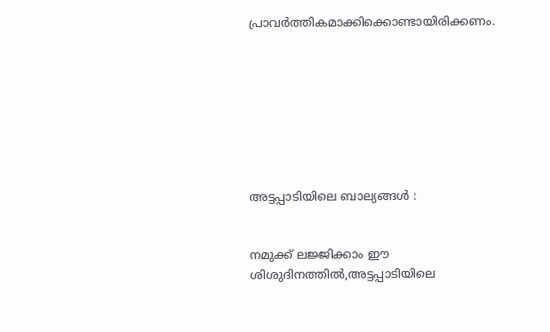പ്രാവര്‍ത്തികമാക്കിക്കൊണ്ടായിരിക്കണം.








അട്ടപ്പാടിയിലെ ബാല്യങ്ങള്‍ :


നമുക്ക് ലജ്ജിക്കാം ഈ ശിശുദിനത്തില്‍,അട്ടപ്പാടിയിലെ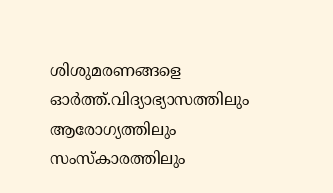ശിശുമരണങ്ങളെ ഓര്‍ത്ത്.വിദ്യാഭ്യാസത്തിലും ആരോഗ്യത്തിലും സംസ്കാരത്തിലും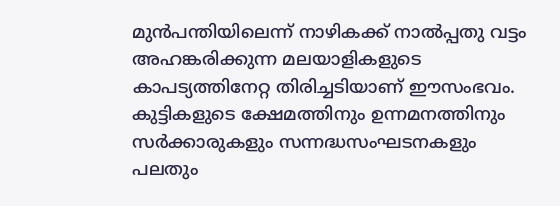മുന്‍പന്തിയിലെന്ന് നാഴികക്ക് നാല്‍പ്പതു വട്ടം അഹങ്കരിക്കുന്ന മലയാളികളുടെ കാപട്യത്തിനേറ്റ തിരിച്ചടിയാണ് ഈസംഭവം.
കുട്ടികളുടെ ക്ഷേമത്തിനും ഉന്നമനത്തിനും സര്‍ക്കാരുകളും സന്നദ്ധസംഘടനകളും പലതും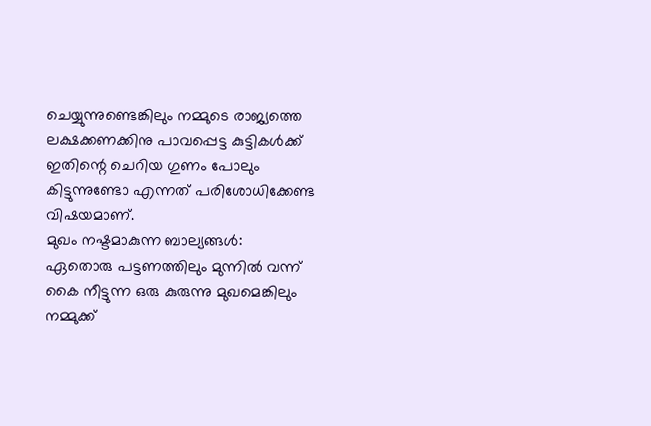ചെയ്യുന്നുണ്ടെങ്കിലും നമ്മുടെ രാജ്യത്തെ ലക്ഷക്കണക്കിനു പാവപ്പെട്ട കുട്ടികള്‍ക്ക്‌ ഇതിന്റെ ചെറിയ ഗുണം പോലും കിട്ടുന്നുണ്ടോ എന്നത്‌ പരിശോധിക്കേണ്ട വിഷയമാണ്‌.
മുഖം നഷ്ടമാകുന്ന ബാല്യങ്ങള്‍:
ഏതൊരു പട്ടണത്തിലും മുന്നില്‍ വന്ന് കൈ നീട്ടുന്ന ഒരു കുരുന്നു മുഖമെങ്കിലും നമ്മുക്ക്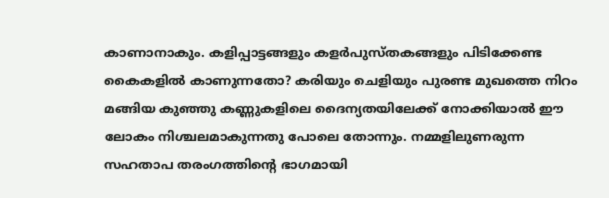കാണാനാകും. കളിപ്പാട്ടങ്ങളും കളര്‍പുസ്തകങ്ങളും പിടിക്കേണ്ട കൈകളില്‍ കാണുന്നതോ? കരിയും ചെളിയും പുരണ്ട മുഖത്തെ നിറം മങ്ങിയ കുഞ്ഞു കണ്ണുകളിലെ ദൈന്യതയിലേക്ക് നോക്കിയാല്‍ ഈ ലോകം നിശ്ചലമാകുന്നതു പോലെ തോന്നും. നമ്മളിലുണരുന്ന സഹതാപ തരംഗത്തിന്റെ ഭാഗമായി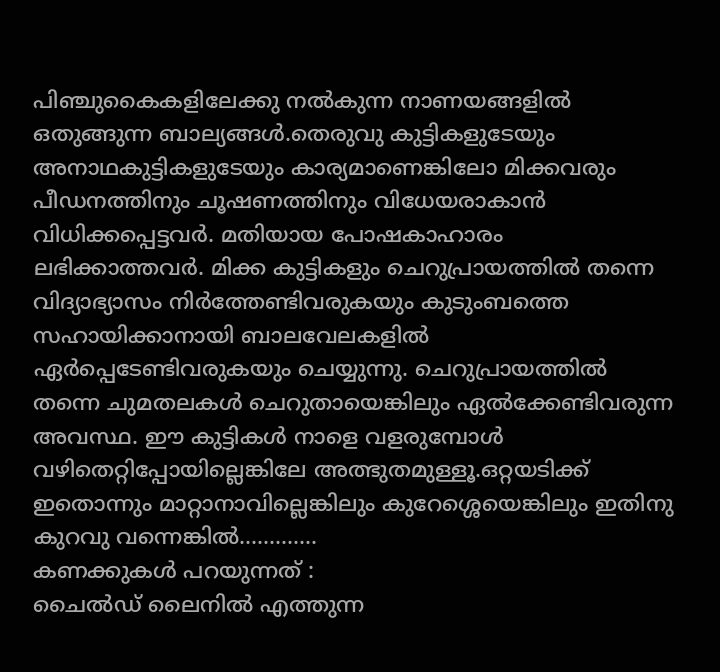പിഞ്ചുകൈകളിലേക്കു നല്‍കുന്ന നാണയങ്ങളില്‍ ഒതുങ്ങുന്ന ബാല്യങ്ങള്‍.തെരുവു കുട്ടികളുടേയും അനാഥകുട്ടികളുടേയും കാര്യമാണെങ്കിലോ മിക്കവരും പീഡനത്തിനും ചൂഷണത്തിനും വിധേയരാകാന്‍ വിധിക്കപ്പെട്ടവര്‍. മതിയായ പോഷകാഹാരം ലഭിക്കാത്തവര്‍. മിക്ക കുട്ടികളും ചെറുപ്രായത്തില്‍ തന്നെ വിദ്യാഭ്യാസം നിര്‍ത്തേണ്ടിവരുകയും കുടുംബത്തെ സഹായിക്കാനായി ബാലവേലകളില്‍ ഏര്‍പ്പെടേണ്ടിവരുകയും ചെയ്യുന്നു. ചെറുപ്രായത്തില്‍ തന്നെ ചുമതലകള്‍ ചെറുതായെങ്കിലും ഏല്‍ക്കേണ്ടിവരുന്ന അവസ്ഥ. ഈ കുട്ടികള്‍ നാളെ വളരുമ്പോള്‍ വഴിതെറ്റിപ്പോയില്ലെങ്കിലേ അത്ഭുതമുള്ളൂ.ഒറ്റയടിക്ക്‌ ഇതൊന്നും മാറ്റാനാവില്ലെങ്കിലും കുറേശ്ശെയെങ്കിലും ഇതിനു കുറവു വന്നെങ്കില്‍.............
കണക്കുകള്‍ പറയുന്നത് :
ചൈല്‍ഡ് ലൈനില്‍ എത്തുന്ന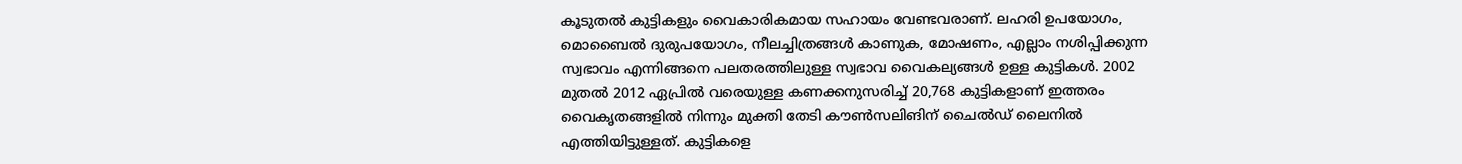കൂടുതല്‍ കുട്ടികളും വൈകാരികമായ സഹായം വേണ്ടവരാണ്. ലഹരി ഉപയോഗം, മൊബൈല്‍ ദുരുപയോഗം, നീലച്ചിത്രങ്ങള്‍ കാണുക, മോഷണം, എല്ലാം നശിപ്പിക്കുന്ന സ്വഭാവം എന്നിങ്ങനെ പലതരത്തിലുള്ള സ്വഭാവ വൈകല്യങ്ങള്‍ ഉള്ള കുട്ടികള്‍. 2002 മുതല്‍ 2012 ഏപ്രില്‍ വരെയുള്ള കണക്കനുസരിച്ച് 20,768 കുട്ടികളാണ് ഇത്തരം വൈകൃതങ്ങളില്‍ നിന്നും മുക്തി തേടി കൗണ്‍സലിങിന് ചൈല്‍ഡ് ലൈനില്‍ എത്തിയിട്ടുള്ളത്. കുട്ടികളെ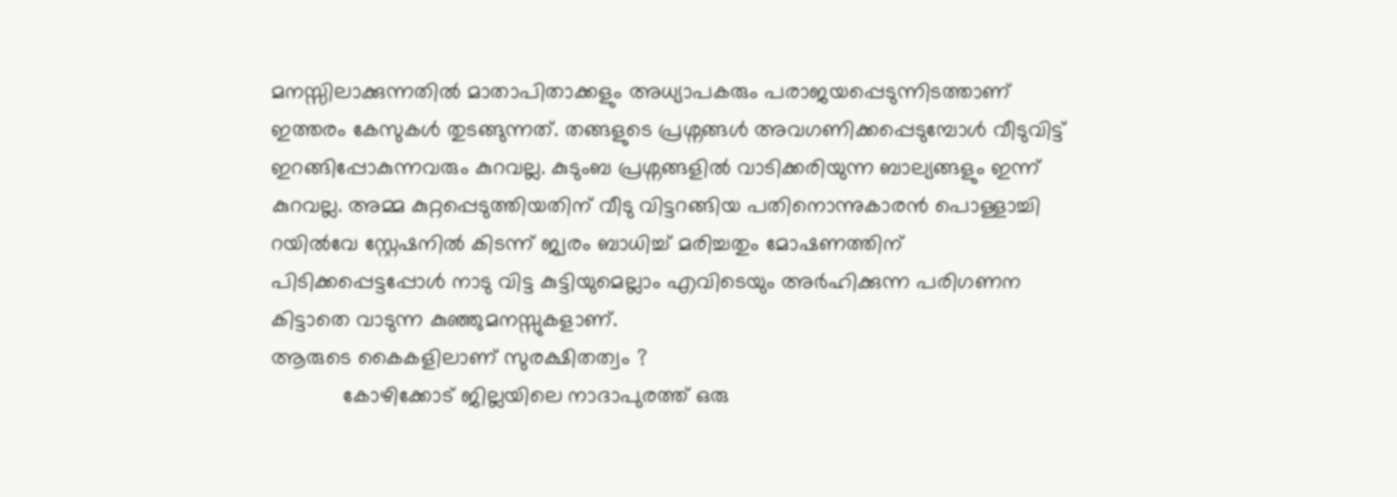മനസ്സിലാക്കുന്നതില്‍ മാതാപിതാക്കളും അധ്യാപകരും പരാജയപ്പെടുന്നിടത്താണ് ഇത്തരം കേസുകള്‍ തുടങ്ങുന്നത്. തങ്ങളുടെ പ്രശ്നങ്ങള്‍ അവഗണിക്കപ്പെടുമ്പോള്‍ വീടുവിട്ട് ഇറങ്ങിപ്പോകുന്നവരും കുറവല്ല. കുടുംബ പ്രശ്നങ്ങളില്‍ വാടിക്കരിയുന്ന ബാല്യങ്ങളും ഇന്ന് കുറവല്ല. അമ്മ കുറ്റപ്പെടുത്തിയതിന് വീടു വിട്ടറങ്ങിയ പതിനൊന്നുകാരന്‍ പൊള്ളാച്ചി റയില്‍വേ സ്റ്റേഷനില്‍ കിടന്ന് ജ്വരം ബാധിച്ച് മരിച്ചതും മോഷണത്തിന് പിടിക്കപ്പെട്ടപ്പോള്‍ നാടു വിട്ട കുട്ടിയുമെല്ലാം എവിടെയും അര്‍ഹിക്കുന്ന പരിഗണന കിട്ടാതെ വാടുന്ന കുഞ്ഞുമനസ്സുകളാണ്.
ആരുടെ കൈകളിലാണ് സുരക്ഷിതത്വം ?
            കോഴിക്കോട് ജില്ലയിലെ നാദാപുരത്ത് ഒരു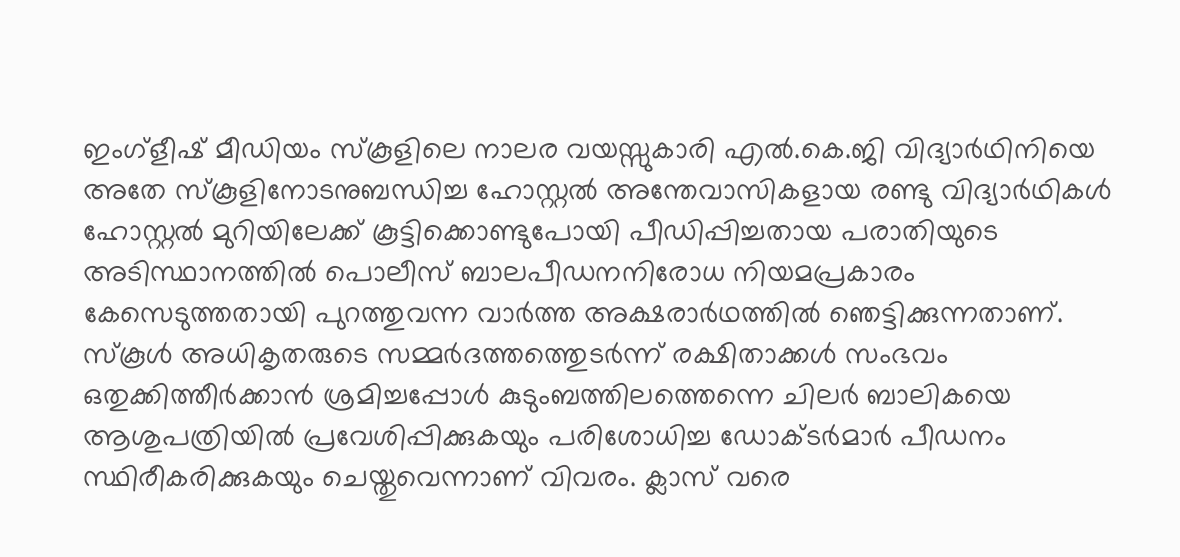ഇംഗ്ളീഷ് മീഡിയം സ്കൂളിലെ നാലര വയസ്സുകാരി എല്‍.കെ.ജി വിദ്യാര്‍ഥിനിയെ അതേ സ്കൂളിനോടനുബന്ധിച്ച ഹോസ്റ്റല്‍ അന്തേവാസികളായ രണ്ടു വിദ്യാര്‍ഥികള്‍ ഹോസ്റ്റല്‍ മുറിയിലേക്ക് കൂട്ടിക്കൊണ്ടുപോയി പീഡിപ്പിച്ചതായ പരാതിയുടെ അടിസ്ഥാനത്തില്‍ പൊലീസ് ബാലപീഡനനിരോധ നിയമപ്രകാരം കേസെടുത്തതായി പുറത്തുവന്ന വാര്‍ത്ത അക്ഷരാര്‍ഥത്തില്‍ ഞെട്ടിക്കുന്നതാണ്. സ്കൂള്‍ അധികൃതരുടെ സമ്മര്‍ദത്തത്തെുടര്‍ന്ന് രക്ഷിതാക്കള്‍ സംഭവം ഒതുക്കിത്തീര്‍ക്കാന്‍ ശ്രമിച്ചപ്പോള്‍ കുടുംബത്തിലത്തെന്നെ ചിലര്‍ ബാലികയെ ആശുപത്രിയില്‍ പ്രവേശിപ്പിക്കുകയും പരിശോധിച്ച ഡോക്ടര്‍മാര്‍ പീഡനം സ്ഥിരീകരിക്കുകയും ചെയ്തുവെന്നാണ് വിവരം. ക്ലാസ് വരെ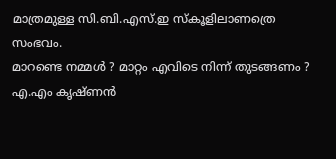മാത്രമുള്ള സി.ബി.എസ്.ഇ സ്കൂളിലാണത്രെ സംഭവം.
മാറണ്ടെ നമ്മള്‍ ? മാറ്റം എവിടെ നിന്ന് തുടങ്ങണം ?
എ.എം കൃഷ്ണന്‍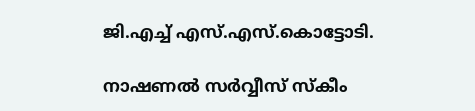ജി.എച്ച് എസ്.എസ്.കൊട്ടോടി.

നാഷണല്‍ സര്‍വ്വീസ് സ്കീം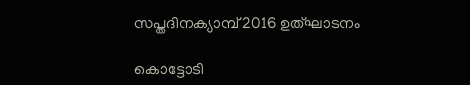സപ്തദിനക്യാമ്പ് 2016 ഉത്ഘാടനം

കൊട്ടോടി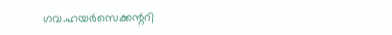ഗവ.ഹയര്‍സെക്കന്ററി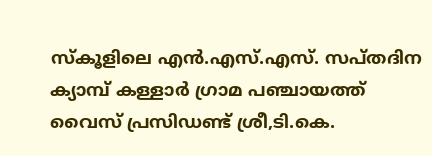സ്കൂളിലെ എന്‍.എസ്.എസ്. സപ്തദിന ക്യാമ്പ് കള്ളാര്‍ ഗ്രാമ പഞ്ചായത്ത് വൈസ് പ്രസിഡണ്ട് ശ്രീ,ടി.കെ.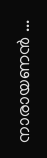നാരായണന്‍ ...